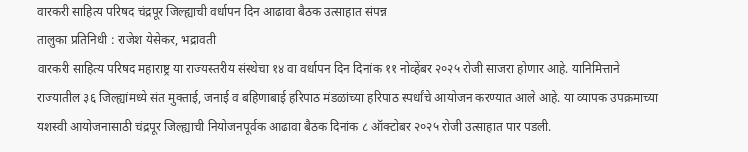वारकरी साहित्य परिषद चंद्रपूर जिल्ह्याची वर्धापन दिन आढावा बैठक उत्साहात संपन्न
तालुका प्रतिनिधी : राजेश येसेकर, भद्रावती
वारकरी साहित्य परिषद महाराष्ट्र या राज्यस्तरीय संस्थेचा १४ वा वर्धापन दिन दिनांक ११ नोव्हेंबर २०२५ रोजी साजरा होणार आहे. यानिमित्ताने राज्यातील ३६ जिल्ह्यांमध्ये संत मुक्ताई, जनाई व बहिणाबाई हरिपाठ मंडळांच्या हरिपाठ स्पर्धांचे आयोजन करण्यात आले आहे. या व्यापक उपक्रमाच्या यशस्वी आयोजनासाठी चंद्रपूर जिल्ह्याची नियोजनपूर्वक आढावा बैठक दिनांक ८ ऑक्टोबर २०२५ रोजी उत्साहात पार पडली.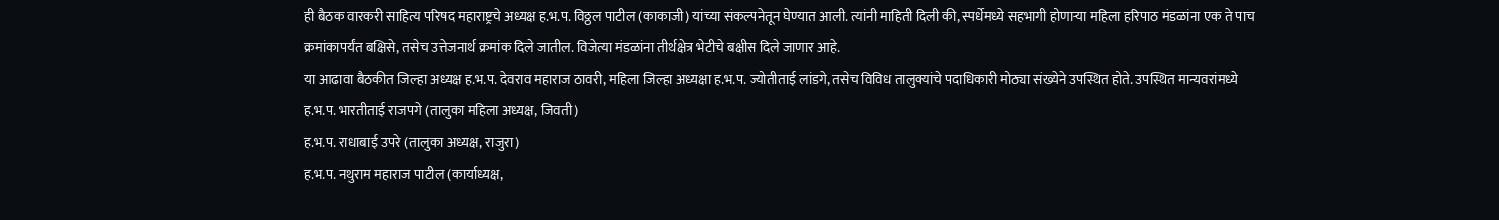ही बैठक वारकरी साहित्य परिषद महाराष्ट्रचे अध्यक्ष ह.भ.प. विठ्ठल पाटील (काकाजी) यांच्या संकल्पनेतून घेण्यात आली. त्यांनी माहिती दिली की, स्पर्धेमध्ये सहभागी होणाऱ्या महिला हरिपाठ मंडळांना एक ते पाच क्रमांकापर्यंत बक्षिसे, तसेच उत्तेजनार्थ क्रमांक दिले जातील. विजेत्या मंडळांना तीर्थक्षेत्र भेटीचे बक्षीस दिले जाणार आहे.
या आढावा बैठकीत जिल्हा अध्यक्ष ह.भ.प. देवराव महाराज ठावरी, महिला जिल्हा अध्यक्षा ह.भ.प. ज्योतीताई लांडगे, तसेच विविध तालुक्यांचे पदाधिकारी मोठ्या संख्येने उपस्थित होते. उपस्थित मान्यवरांमध्ये
ह.भ.प. भारतीताई राजपगे (तालुका महिला अध्यक्ष, जिवती)
ह.भ.प. राधाबाई उपरे (तालुका अध्यक्ष, राजुरा)
ह.भ.प. नथुराम महाराज पाटील (कार्याध्यक्ष,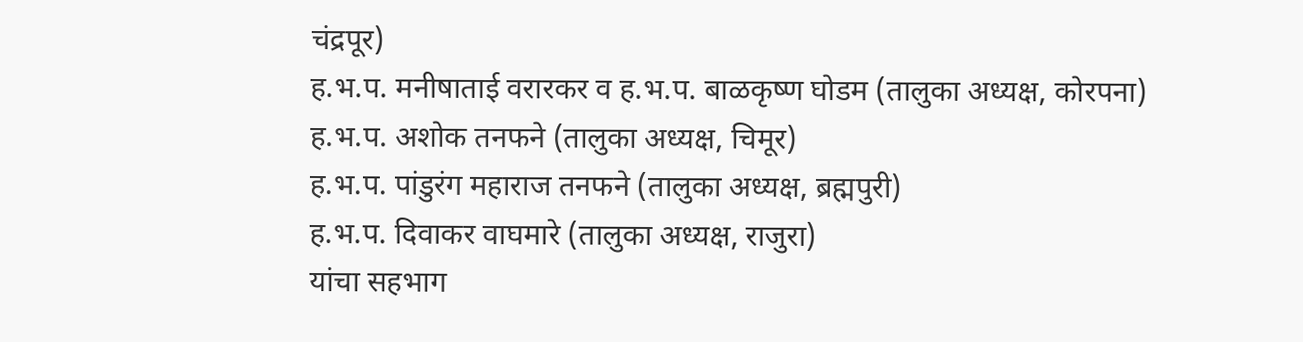चंद्रपूर)
ह.भ.प. मनीषाताई वरारकर व ह.भ.प. बाळकृष्ण घोडम (तालुका अध्यक्ष, कोरपना)
ह.भ.प. अशोक तनफने (तालुका अध्यक्ष, चिमूर)
ह.भ.प. पांडुरंग महाराज तनफने (तालुका अध्यक्ष, ब्रह्मपुरी)
ह.भ.प. दिवाकर वाघमारे (तालुका अध्यक्ष, राजुरा)
यांचा सहभाग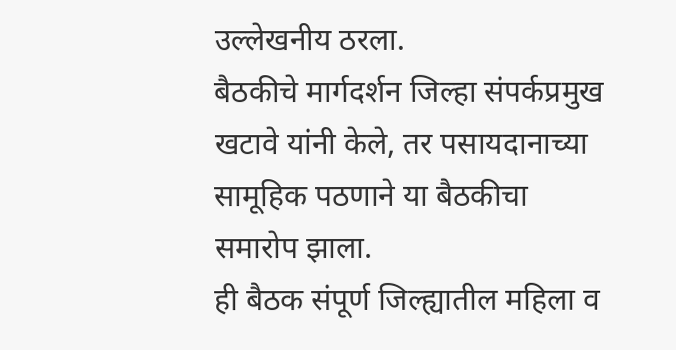उल्लेखनीय ठरला.
बैठकीचे मार्गदर्शन जिल्हा संपर्कप्रमुख खटावे यांनी केले, तर पसायदानाच्या सामूहिक पठणाने या बैठकीचा समारोप झाला.
ही बैठक संपूर्ण जिल्ह्यातील महिला व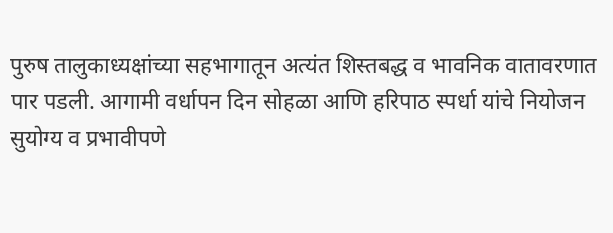पुरुष तालुकाध्यक्षांच्या सहभागातून अत्यंत शिस्तबद्ध व भावनिक वातावरणात पार पडली. आगामी वर्धापन दिन सोहळा आणि हरिपाठ स्पर्धा यांचे नियोजन सुयोग्य व प्रभावीपणे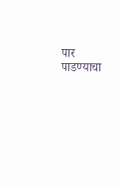पार पाडण्याचा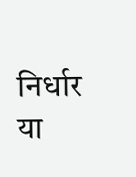निर्धार या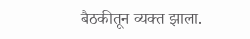बैठकीतून व्यक्त झाला.